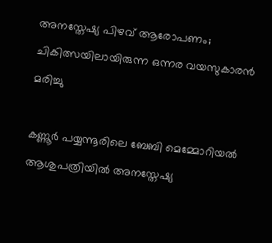അനസ്തേഷ്യ പിഴവ് ആരോപണം; ചികിത്സയിലായിരുന്ന ഒന്നര വയസുകാരൻ മരിച്ചു

കണ്ണൂർ പയ്യന്നൂരിലെ ബേബി മെമ്മോറിയല്‍ ആശുപത്രിയില്‍ അനസ്തേഷ്യ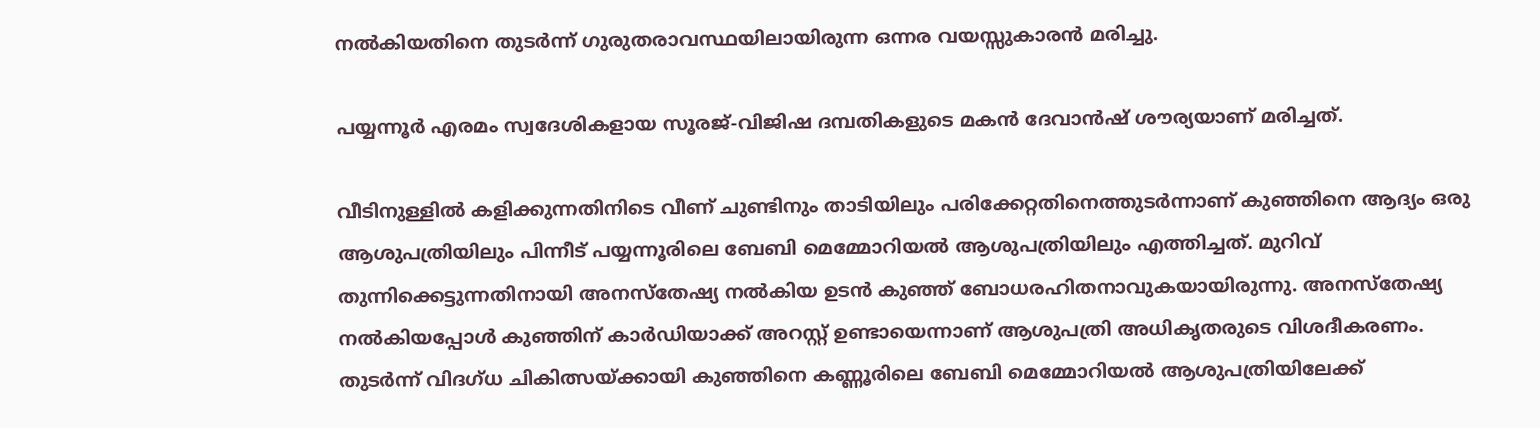നല്‍കിയതിനെ തുടർന്ന് ഗുരുതരാവസ്ഥയിലായിരുന്ന ഒന്നര വയസ്സുകാരൻ മരിച്ചു.

പയ്യന്നൂർ എരമം സ്വദേശികളായ സൂരജ്-വിജിഷ ദമ്പതികളുടെ മകൻ ദേവാൻഷ് ശൗര്യയാണ് മരിച്ചത്.

വീടിനുള്ളില്‍ കളിക്കുന്നതിനിടെ വീണ് ചുണ്ടിനും താടിയിലും പരിക്കേറ്റതിനെത്തുടർന്നാണ് കുഞ്ഞിനെ ആദ്യം ഒരു ആശുപത്രിയിലും പിന്നീട് പയ്യന്നൂരിലെ ബേബി മെമ്മോറിയല്‍ ആശുപത്രിയിലും എത്തിച്ചത്. മുറിവ് തുന്നിക്കെട്ടുന്നതിനായി അനസ്തേഷ്യ നല്‍കിയ ഉടൻ കുഞ്ഞ് ബോധരഹിതനാവുകയായിരുന്നു. അനസ്തേഷ്യ നല്‍കിയപ്പോള്‍ കുഞ്ഞിന് കാർഡിയാക്ക് അറസ്റ്റ് ഉണ്ടായെന്നാണ് ആശുപത്രി അധികൃതരുടെ വിശദീകരണം. തുടർന്ന് വിദഗ്ധ ചികിത്സയ്ക്കായി കുഞ്ഞിനെ കണ്ണൂരിലെ ബേബി മെമ്മോറിയല്‍ ആശുപത്രിയിലേക്ക്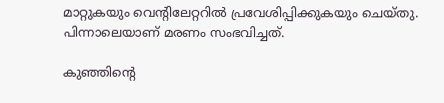മാറ്റുകയും വെന്റിലേറ്ററില്‍ പ്രവേശിപ്പിക്കുകയും ചെയ്തു. പിന്നാലെയാണ് മരണം സംഭവിച്ചത്.

കുഞ്ഞിന്റെ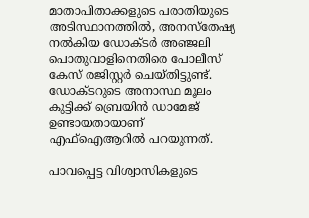മാതാപിതാക്കളുടെ പരാതിയുടെ അടിസ്ഥാനത്തില്‍, അനസ്തേഷ്യ നല്‍കിയ ഡോക്ടർ അഞ്ജലി പൊതുവാളിനെതിരെ പോലീസ് കേസ് രജിസ്റ്റർ ചെയ്തിട്ടുണ്ട്. ഡോക്ടറുടെ അനാസ്ഥ മൂലം കുട്ടിക്ക് ബ്രെയിൻ ഡാമേജ് ഉണ്ടായതായാണ് എഫ്‌ഐആറില്‍ പറയുന്നത്.

പാവപ്പെട്ട വിശ്വാസികളുടെ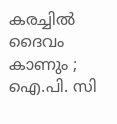കരച്ചിൽ ദൈവം കാണും ; ഐ.പി. സി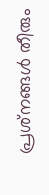പ്രശ്‌നങ്ങൾ തീരും